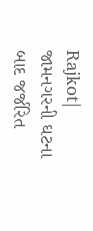Rajkot| જામનગરની ઘટના બાદ જર્જરિત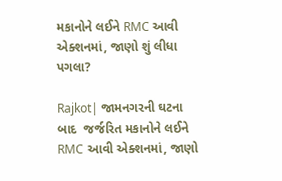મકાનોને લઈને RMC આવી એક્શનમાં, જાણો શું લીધા પગલા?

Rajkot| જામનગરની ઘટના બાદ  જર્જરિત મકાનોને લઈને RMC આવી એક્શનમાં, જાણો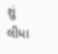શું લીધા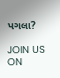પગલા?

JOIN US ON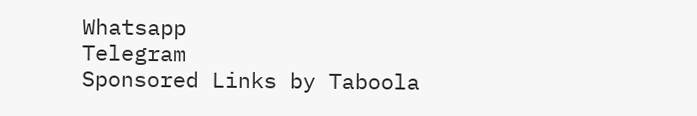Whatsapp
Telegram
Sponsored Links by Taboola